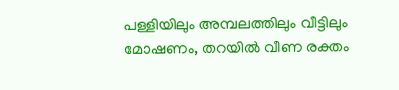പള്ളിയിലും അമ്പലത്തിലും വീട്ടിലും മോഷണം, തറയിൽ വീണ രക്തം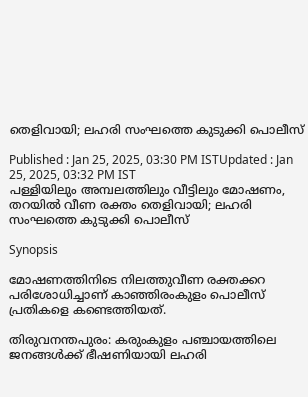തെളിവായി; ലഹരി സംഘത്തെ കുടുക്കി പൊലീസ്

Published : Jan 25, 2025, 03:30 PM ISTUpdated : Jan 25, 2025, 03:32 PM IST
പള്ളിയിലും അമ്പലത്തിലും വീട്ടിലും മോഷണം, തറയിൽ വീണ രക്തം തെളിവായി; ലഹരി സംഘത്തെ കുടുക്കി പൊലീസ്

Synopsis

മോഷണത്തിനിടെ നിലത്തുവീണ രക്തക്കറ പരിശോധിച്ചാണ് കാഞ്ഞിരംകുളം പൊലീസ് പ്രതികളെ കണ്ടെത്തിയത്.

തിരുവനന്തപുരം: കരുംകുളം പഞ്ചായത്തിലെ ജനങ്ങൾക്ക് ഭീഷണിയായി ലഹരി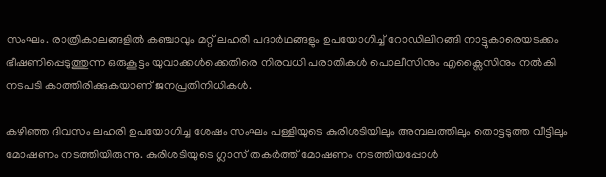സംഘം. രാത്രികാലങ്ങളിൽ കഞ്ചാവും മറ്റ് ലഹരി പദാർഥങ്ങളും ഉപയോഗിച്ച് റോഡിലിറങ്ങി നാട്ടുകാരെയടക്കം ഭീഷണിപ്പെടുത്തുന്ന ഒരുകൂട്ടം യുവാക്കൾക്കെതിരെ നിരവധി പരാതികൾ പൊലീസിനും എക്സൈസിനും നൽകി നടപടി കാത്തിരിക്കുകയാണ് ജനപ്രതിനിധികൾ.

കഴിഞ്ഞ ദിവസം ലഹരി ഉപയോഗിച്ച ശേഷം സംഘം പള്ളിയുടെ കുരിശടിയിലും അമ്പലത്തിലും തൊട്ടടുത്ത വീട്ടിലും മോഷണം നടത്തിയിരുന്നു. കുരിശടിയുടെ ഗ്ലാസ് തകർത്ത് മോഷണം നടത്തിയപ്പോൾ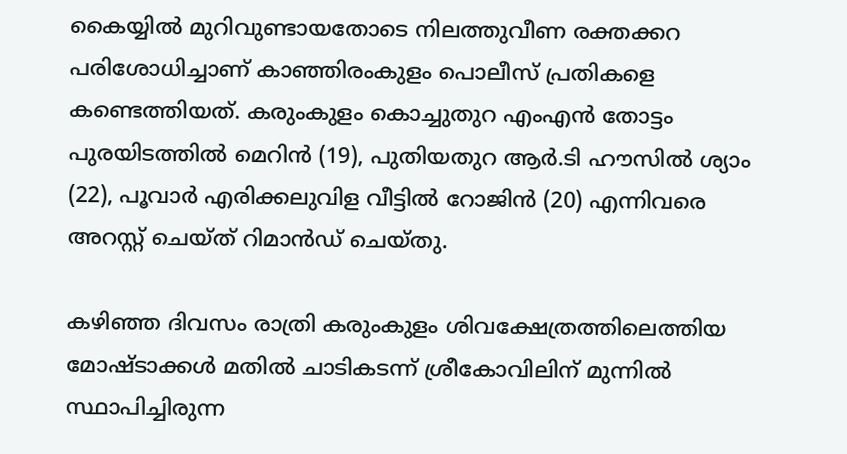കൈയ്യിൽ മുറിവുണ്ടായതോടെ നിലത്തുവീണ രക്തക്കറ പരിശോധിച്ചാണ് കാഞ്ഞിരംകുളം പൊലീസ് പ്രതികളെ കണ്ടെത്തിയത്. കരുംകുളം കൊച്ചുതുറ എംഎൻ തോട്ടം പുരയിടത്തിൽ മെറിൻ (19), പുതിയതുറ ആർ.ടി ഹൗസിൽ ശ്യാം (22), പൂവാർ എരിക്കലുവിള വീട്ടിൽ റോജിൻ (20) എന്നിവരെ അറസ്റ്റ് ചെയ്ത് റിമാൻഡ് ചെയ്തു.

കഴിഞ്ഞ ദിവസം രാത്രി കരുംകുളം ശിവക്ഷേത്രത്തിലെത്തിയ മോഷ്ടാക്കൾ മതിൽ ചാടികടന്ന് ശ്രീകോവിലിന് മുന്നിൽ സ്ഥാപിച്ചിരുന്ന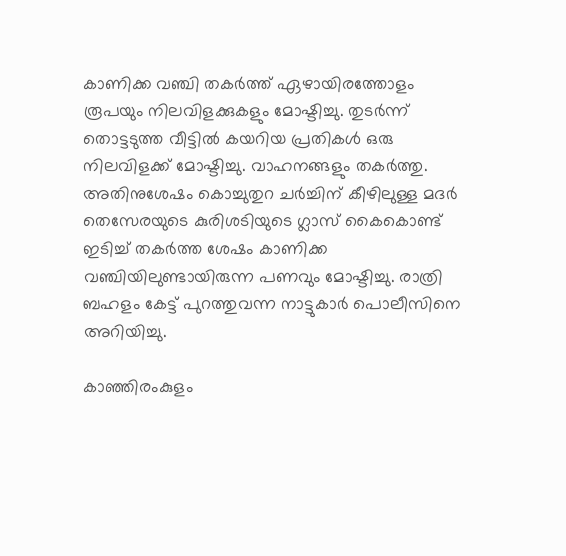കാണിക്ക വഞ്ചി തകർത്ത് ഏഴായിരത്തോളം രൂപയും നിലവിളക്കുകളും മോഷ്ടിച്ചു. തുടർന്ന് തൊട്ടടുത്ത വീട്ടിൽ കയറിയ പ്രതികൾ ഒരു നിലവിളക്ക് മോഷ്ടിച്ചു. വാഹനങ്ങളും തകർത്തു. അതിനുശേഷം കൊച്ചുതുറ ചർച്ചിന് കീഴിലുള്ള മദർ തെസേരയുടെ കുരിശടിയുടെ ഗ്ലാസ് കൈകൊണ്ട് ഇടിച്ച് തകർത്ത ശേഷം കാണിക്ക വഞ്ചിയിലുണ്ടായിരുന്ന പണവും മോഷ്ടിച്ചു. രാത്രി ബഹളം കേട്ട് പുറത്തുവന്ന നാട്ടുകാർ പൊലീസിനെ അറിയിച്ചു.

കാഞ്ഞിരംകുളം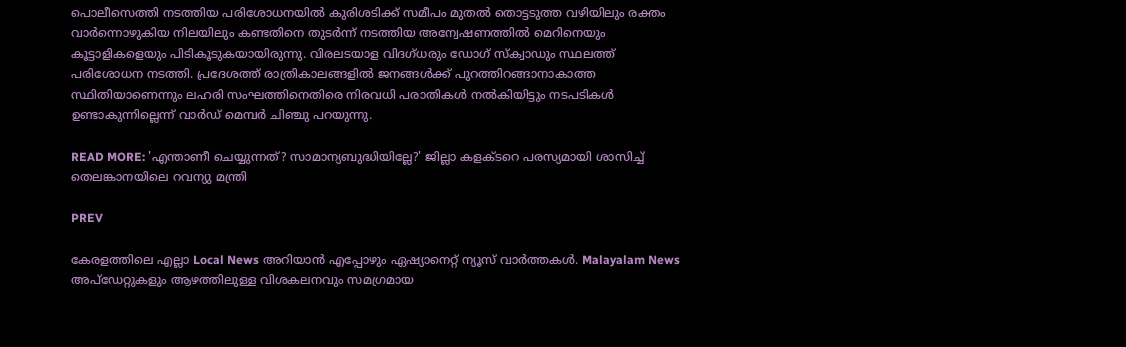പൊലീസെത്തി നടത്തിയ പരിശോധനയിൽ കുരിശടിക്ക് സമീപം മുതൽ തൊട്ടടുത്ത വഴിയിലും രക്തം വാർന്നൊഴുകിയ നിലയിലും കണ്ടതിനെ തുടർന്ന് നടത്തിയ അന്വേഷണത്തിൽ മെറിനെയും കൂട്ടാളികളെയും പിടികൂടുകയായിരുന്നു. വിരലടയാള വിദഗ്ധരും ഡോഗ് സ്ക്വാഡും സ്ഥലത്ത് പരിശോധന നടത്തി. പ്രദേശത്ത് രാത്രികാലങ്ങളിൽ ജനങ്ങൾക്ക് പുറത്തിറങ്ങാനാകാത്ത സ്ഥിതിയാണെന്നും ലഹരി സംഘത്തിനെതിരെ നിരവധി പരാതികൾ നൽകിയിട്ടും നടപടികൾ ഉണ്ടാകുന്നില്ലെന്ന് വാർഡ് മെമ്പർ ചിഞ്ചു പറയുന്നു.

READ MORE: 'എന്താണീ ചെയ്യുന്നത്? സാമാന്യബുദ്ധിയില്ലേ?' ജില്ലാ കളക്ടറെ പരസ്യമായി ശാസിച്ച് തെലങ്കാനയിലെ റവന്യു മന്ത്രി

PREV

കേരളത്തിലെ എല്ലാ Local News അറിയാൻ എപ്പോഴും ഏഷ്യാനെറ്റ് ന്യൂസ് വാർത്തകൾ. Malayalam News  അപ്‌ഡേറ്റുകളും ആഴത്തിലുള്ള വിശകലനവും സമഗ്രമായ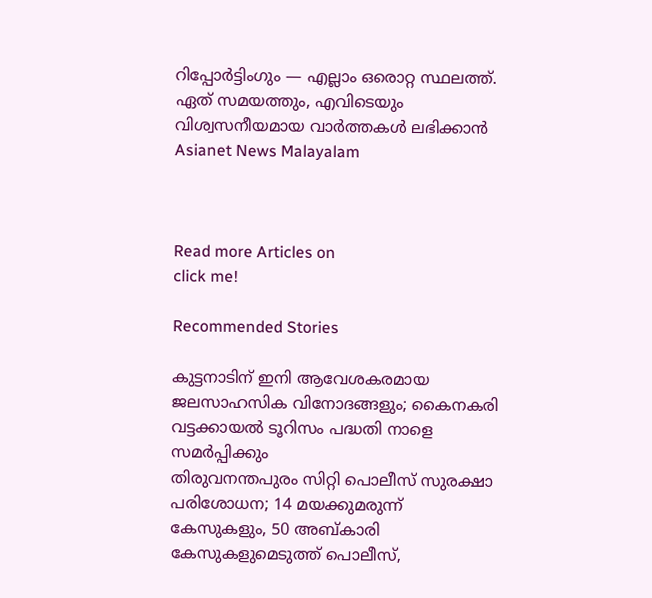റിപ്പോർട്ടിംഗും — എല്ലാം ഒരൊറ്റ സ്ഥലത്ത്. ഏത് സമയത്തും, എവിടെയും വിശ്വസനീയമായ വാർത്തകൾ ലഭിക്കാൻ Asianet News Malayalam



Read more Articles on
click me!

Recommended Stories

കുട്ടനാടിന് ഇനി ആവേശകരമായ ജലസാഹസിക വിനോദങ്ങളും; കൈനകരി വട്ടക്കായൽ ടൂറിസം പദ്ധതി നാളെ സമർപ്പിക്കും
തിരുവനന്തപുരം സിറ്റി പൊലീസ് സുരക്ഷാ പരിശോധന; 14 മയക്കുമരുന്ന് കേസുകളും, 50 അബ്കാരി കേസുകളുമെടുത്ത് പൊലീസ്,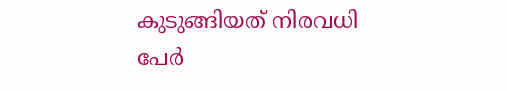കുടുങ്ങിയത് നിരവധി പേർ